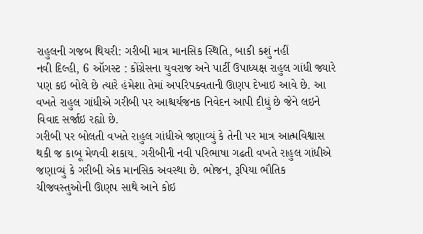રાહુલની ગજબ થિયરી: ગરીબી માત્ર માનસિક સ્થિતિ, બાકી કશું નહીં
નવી દિલ્હી, 6 ઑગસ્ટ : કોંગ્રેસના યુવરાજ અને પાર્ટી ઉપાધ્યક્ષ રાહુલ ગાંધી જ્યારે પણ કઇ બોલે છે ત્યારે હંમેશા તેમાં અપરિપક્વતાની ઊણપ દેખાઇ આવે છે. આ વખતે રાહુલ ગાંધીએ ગરીબી પર આશ્ચર્યજનક નિવેદન આપી દીધું છે જેને લઇને વિવાદ સર્જાઇ રહ્યો છે.
ગરીબી પર બોલતી વખતે રાહુલ ગાંધીએ જણાવ્યું કે તેની પર માત્ર આત્મવિશ્વાસ થકી જ કાબૂ મેળવી શકાય. ગરીબીની નવી પરિભાષા ગઢતી વખતે રાહુલ ગાંધીએ જણાવ્યું કે ગરીબી એક માનસિક અવસ્થા છે. ભોજન, રૂપિયા ભૌતિક ચીજવસ્તુઓની ઊણપ સાથે આને કોઇ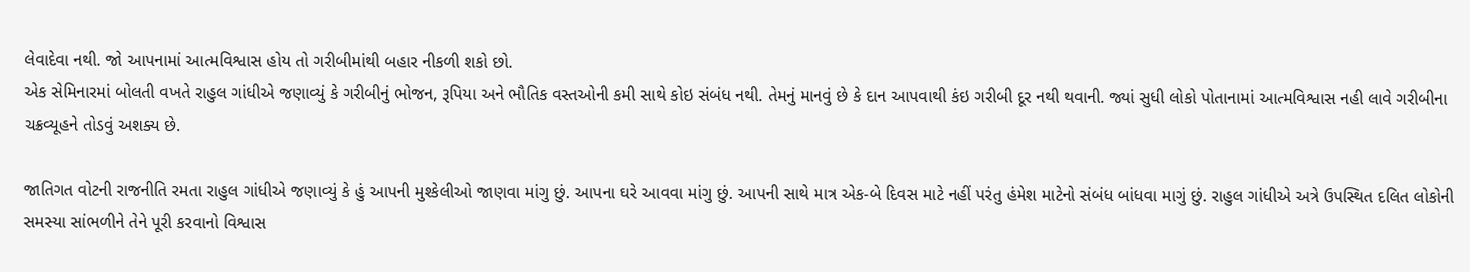લેવાદેવા નથી. જો આપનામાં આત્મવિશ્વાસ હોય તો ગરીબીમાંથી બહાર નીકળી શકો છો.
એક સેમિનારમાં બોલતી વખતે રાહુલ ગાંધીએ જણાવ્યું કે ગરીબીનું ભોજન, રૂપિયા અને ભૌતિક વસ્તઓની કમી સાથે કોઇ સંબંધ નથી. તેમનું માનવું છે કે દાન આપવાથી કંઇ ગરીબી દૂર નથી થવાની. જ્યાં સુધી લોકો પોતાનામાં આત્મવિશ્વાસ નહી લાવે ગરીબીના ચક્રવ્યૂહને તોડવું અશક્ય છે.

જાતિગત વોટની રાજનીતિ રમતા રાહુલ ગાંધીએ જણાવ્યું કે હું આપની મુશ્કેલીઓ જાણવા માંગુ છું. આપના ઘરે આવવા માંગુ છું. આપની સાથે માત્ર એક-બે દિવસ માટે નહીં પરંતુ હંમેશ માટેનો સંબંધ બાંધવા માગું છું. રાહુલ ગાંધીએ અત્રે ઉપસ્થિત દલિત લોકોની સમસ્યા સાંભળીને તેને પૂરી કરવાનો વિશ્વાસ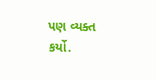પણ વ્યક્ત કર્યો.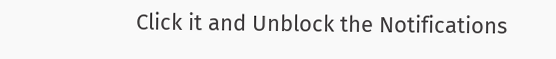Click it and Unblock the Notifications